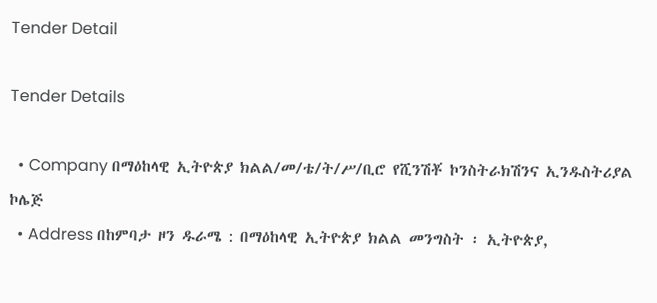Tender Detail

Tender Details

  • Company በማዕከላዊ ኢትዮጵያ ክልል/መ/ቴ/ት/ሥ/ቢሮ የሺንሽቾ ኮንስትራክሽንና ኢንዱስትሪያል ኮሌጅ
  • Address በከምባታ ዞን ዱራሜ : በማዕከላዊ ኢትዮጵያ ክልል መንግስት ፡ ኢትዮጵያ,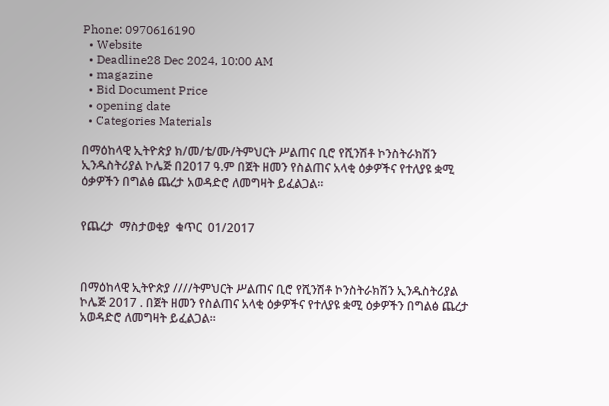Phone: 0970616190
  • Website
  • Deadline28 Dec 2024, 10:00 AM
  • magazine
  • Bid Document Price
  • opening date
  • Categories Materials

በማዕከላዊ ኢትዮጵያ ክ/መ/ቴ/ሙ/ትምህርት ሥልጠና ቢሮ የሺንሽቶ ኮንስትራክሽን ኢንዱስትሪያል ኮሌጅ በ2017 ዓ.ም በጀት ዘመን የስልጠና አላቂ ዕቃዎችና የተለያዩ ቋሚ ዕቃዎችን በግልፅ ጨረታ አወዳድሮ ለመግዛት ይፈልጋል።


የጨረታ  ማስታወቂያ  ቁጥር  01/2017



በማዕከላዊ ኢትዮጵያ ////ትምህርት ሥልጠና ቢሮ የሺንሽቶ ኮንስትራክሽን ኢንዱስትሪያል ኮሌጅ 2017 . በጀት ዘመን የስልጠና አላቂ ዕቃዎችና የተለያዩ ቋሚ ዕቃዎችን በግልፅ ጨረታ አወዳድሮ ለመግዛት ይፈልጋል።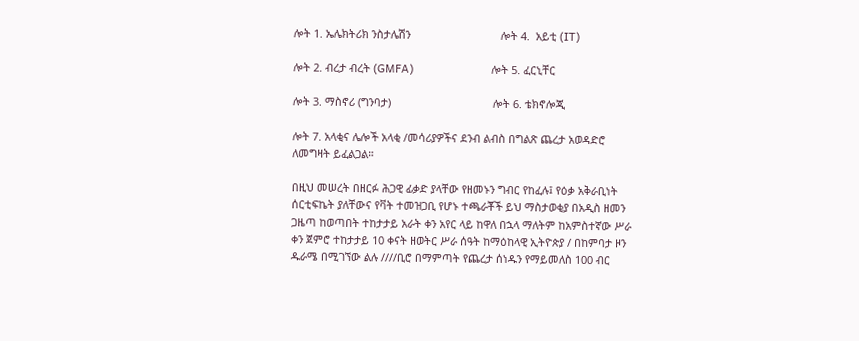ሎት 1. ኤሌክትሪክ ንስታሌሽን                              ሎት 4.  አይቲ (IT)

ሎት 2. ብረታ ብረት (GMFA)                          ሎት 5. ፈርኒቸር

ሎት 3. ማስኖሪ (ግንባታ)                                  ሎት 6. ቴክኖሎጂ

ሎት 7. አላቂና ሌሎች አላቂ /መሳሪያዎችና ደንብ ልብስ በግልጽ ጨረታ አወዳድሮ ለመግዛት ይፈልጋል።

በዚህ መሠረት በዘርፉ ሕጋዊ ፊቃድ ያላቸው የዘመኑን ግብር የከፈሉ፤ የዕቃ አቅራቢነት ሰርቲፍኬት ያለቸውና የቫት ተመዝጋቢ የሆኑ ተጫራቾች ይህ ማስታወቂያ በአዲስ ዘመን ጋዜጣ ከወጣበት ተከታታይ አራት ቀን አየር ላይ ከዋለ በኋላ ማለትም ከአምስተኛው ሥራ ቀን ጀምሮ ተከታታይ 10 ቀናት ዘወትር ሥራ ሰዓት ከማዕከላዊ ኢትዮጵያ / በከምባታ ዞን ዱራሜ በሚገኘው ልሉ ////ቢሮ በማምጣት የጨረታ ሰነዱን የማይመለስ 100 ብር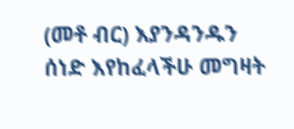(መቶ ብር) እያንዳንዱን ሰነድ እየከፈላችሁ መግዛት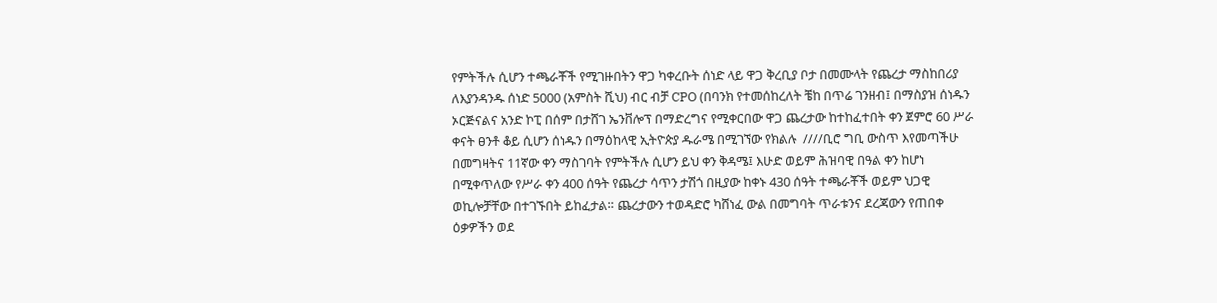የምትችሉ ሲሆን ተጫራቾች የሚገዙበትን ዋጋ ካቀረቡት ሰነድ ላይ ዋጋ ቅረቢያ ቦታ በመሙላት የጨረታ ማስከበሪያ ለእያንዳንዱ ሰነድ 5000 (አምስት ሺህ) ብር ብቻ CPO (በባንክ የተመሰከረለት ቼከ በጥሬ ገንዘብ፤ በማስያዝ ሰነዱን ኦርጅናልና አንድ ኮፒ በሰም በታሸገ ኤንቨሎፕ በማድረግና የሚቀርበው ዋጋ ጨረታው ከተከፈተበት ቀን ጀምሮ 60 ሥራ ቀናት ፀንቶ ቆይ ሲሆን ሰነዱን በማዕከላዊ ኢትዮጵያ ዱራሜ በሚገኘው የክልሉ  ////ቢሮ ግቢ ውስጥ እየመጣችሁ በመግዛትና 11ኛው ቀን ማስገባት የምትችሉ ሲሆን ይህ ቀን ቅዳሜ፤ እሁድ ወይም ሕዝባዊ በዓል ቀን ከሆነ በሚቀጥለው የሥራ ቀን 400 ሰዓት የጨረታ ሳጥን ታሽጎ በዚያው ከቀኑ 430 ሰዓት ተጫራቾች ወይም ህጋዊ ወኪሎቻቸው በተገኙበት ይከፈታል። ጨረታውን ተወዳድሮ ካሸነፈ ውል በመግባት ጥራቱንና ደረጃውን የጠበቀ ዕቃዎችን ወደ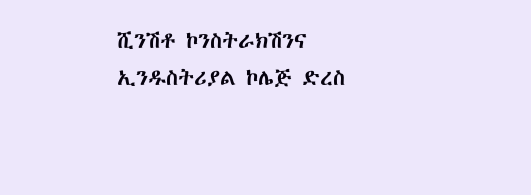ሺንሽቶ ኮንስትራክሽንና ኢንዱስትሪያል ኮሌጅ ድረስ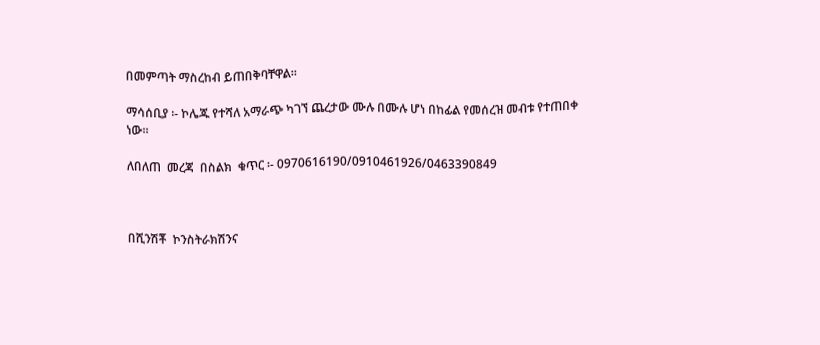በመምጣት ማስረከብ ይጠበቅባቸዋል።

ማሳሰቢያ ፡- ኮሌጁ የተሻለ አማራጭ ካገኘ ጨረታው ሙሉ በሙሉ ሆነ በከፊል የመሰረዝ መብቱ የተጠበቀ ነው፡፡

ለበለጠ  መረጃ  በስልክ  ቁጥር ፡- 0970616190/0910461926/0463390849



በሺንሽቾ  ኮንስትራክሽንና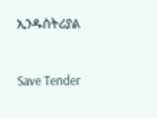ኢንዱስትሪያል



Save Tender